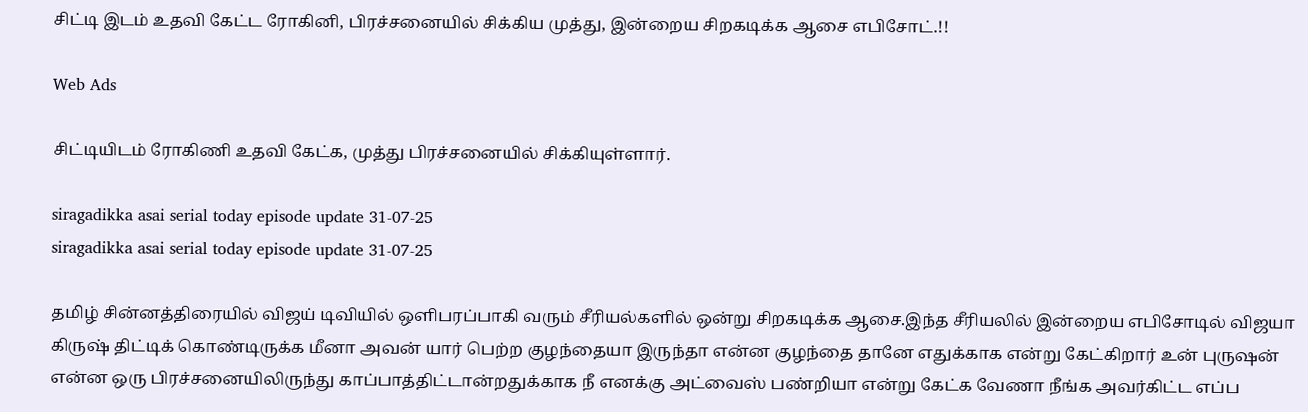சிட்டி இடம் உதவி கேட்ட ரோகினி, பிரச்சனையில் சிக்கிய முத்து, இன்றைய சிறகடிக்க ஆசை எபிசோட்.!!

Web Ads

சிட்டியிடம் ரோகிணி உதவி கேட்க, முத்து பிரச்சனையில் சிக்கியுள்ளார்.

siragadikka asai serial today episode update 31-07-25
siragadikka asai serial today episode update 31-07-25

தமிழ் சின்னத்திரையில் விஜய் டிவியில் ஒளிபரப்பாகி வரும் சீரியல்களில் ஒன்று சிறகடிக்க ஆசை.இந்த சீரியலில் இன்றைய எபிசோடில் விஜயா கிருஷ் திட்டிக் கொண்டிருக்க மீனா அவன் யார் பெற்ற குழந்தையா இருந்தா என்ன குழந்தை தானே எதுக்காக என்று கேட்கிறார் உன் புருஷன் என்ன ஒரு பிரச்சனையிலிருந்து காப்பாத்திட்டான்றதுக்காக நீ எனக்கு அட்வைஸ் பண்றியா என்று கேட்க வேணா நீங்க அவர்கிட்ட எப்ப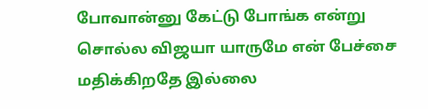போவான்னு கேட்டு போங்க என்று சொல்ல விஜயா யாருமே என் பேச்சை மதிக்கிறதே இல்லை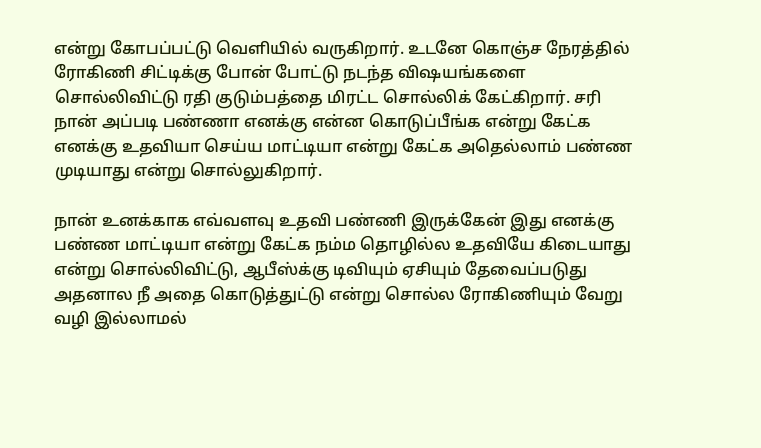என்று கோபப்பட்டு வெளியில் வருகிறார். உடனே கொஞ்ச நேரத்தில் ரோகிணி சிட்டிக்கு போன் போட்டு நடந்த விஷயங்களை சொல்லிவிட்டு ரதி குடும்பத்தை மிரட்ட சொல்லிக் கேட்கிறார். சரி நான் அப்படி பண்ணா எனக்கு என்ன கொடுப்பீங்க என்று கேட்க எனக்கு உதவியா செய்ய மாட்டியா என்று கேட்க அதெல்லாம் பண்ண முடியாது என்று சொல்லுகிறார்.

நான் உனக்காக எவ்வளவு உதவி பண்ணி இருக்கேன் இது எனக்கு பண்ண மாட்டியா என்று கேட்க நம்ம தொழில்ல உதவியே கிடையாது என்று சொல்லிவிட்டு, ஆபீஸ்க்கு டிவியும் ஏசியும் தேவைப்படுது அதனால நீ அதை கொடுத்துட்டு என்று சொல்ல ரோகிணியும் வேறு வழி இல்லாமல்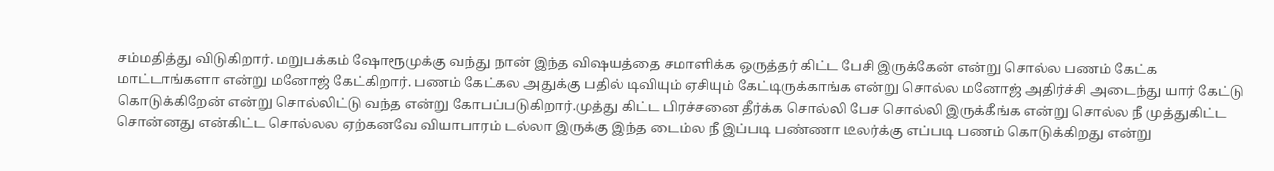சம்மதித்து விடுகிறார். மறுபக்கம் ஷோரூமுக்கு வந்து நான் இந்த விஷயத்தை சமாளிக்க ஒருத்தர் கிட்ட பேசி இருக்கேன் என்று சொல்ல பணம் கேட்க மாட்டாங்களா என்று மனோஜ் கேட்கிறார். பணம் கேட்கல அதுக்கு பதில் டிவியும் ஏசியும் கேட்டிருக்காங்க என்று சொல்ல மனோஜ் அதிர்ச்சி அடைந்து யார் கேட்டு கொடுக்கிறேன் என்று சொல்லிட்டு வந்த என்று கோபப்படுகிறார்.முத்து கிட்ட பிரச்சனை தீர்க்க சொல்லி பேச சொல்லி இருக்கீங்க என்று சொல்ல நீ முத்துகிட்ட சொன்னது என்கிட்ட சொல்லல ஏற்கனவே வியாபாரம் டல்லா இருக்கு இந்த டைம்ல நீ இப்படி பண்ணா டீலர்க்கு எப்படி பணம் கொடுக்கிறது என்று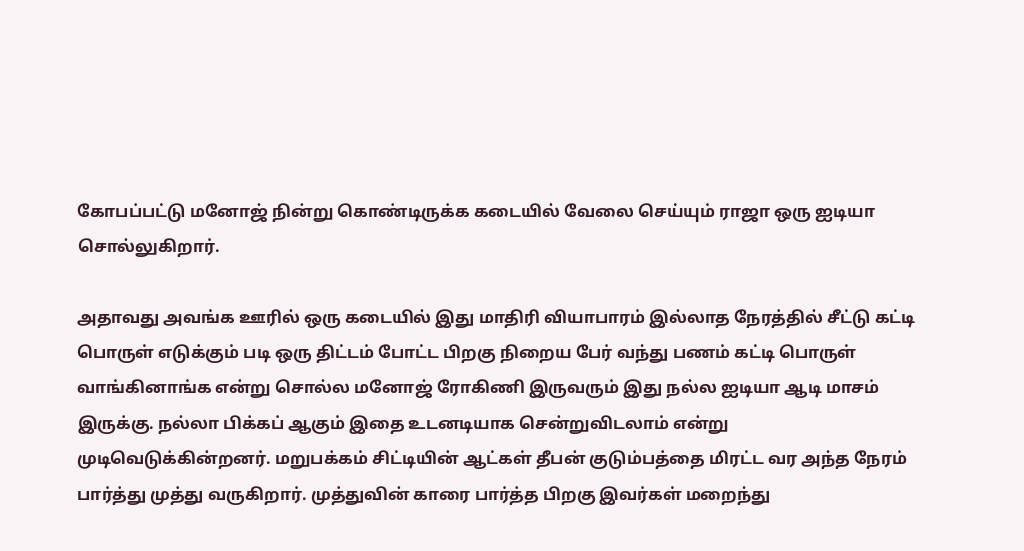கோபப்பட்டு மனோஜ் நின்று கொண்டிருக்க கடையில் வேலை செய்யும் ராஜா ஒரு ஐடியா சொல்லுகிறார்.

அதாவது அவங்க ஊரில் ஒரு கடையில் இது மாதிரி வியாபாரம் இல்லாத நேரத்தில் சீட்டு கட்டி பொருள் எடுக்கும் படி ஒரு திட்டம் போட்ட பிறகு நிறைய பேர் வந்து பணம் கட்டி பொருள் வாங்கினாங்க என்று சொல்ல மனோஜ் ரோகிணி இருவரும் இது நல்ல ஐடியா ஆடி மாசம் இருக்கு. நல்லா பிக்கப் ஆகும் இதை உடனடியாக சென்றுவிடலாம் என்று முடிவெடுக்கின்றனர். மறுபக்கம் சிட்டியின் ஆட்கள் தீபன் குடும்பத்தை மிரட்ட வர அந்த நேரம் பார்த்து முத்து வருகிறார். முத்துவின் காரை பார்த்த பிறகு இவர்கள் மறைந்து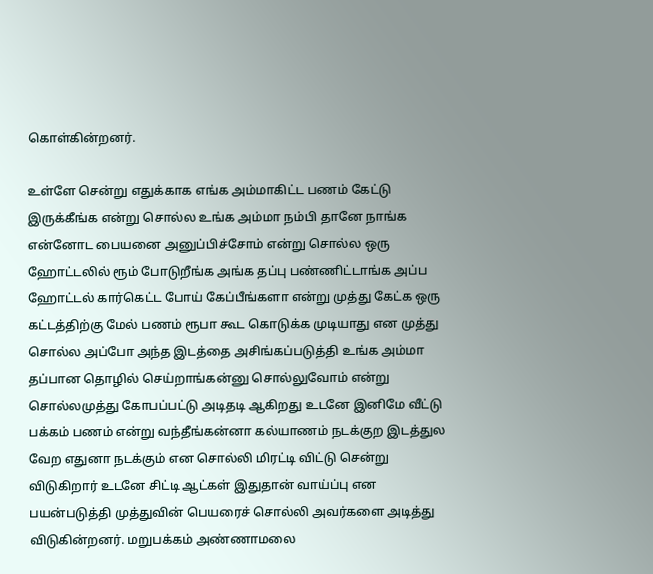கொள்கின்றனர்.

உள்ளே சென்று எதுக்காக எங்க அம்மாகிட்ட பணம் கேட்டு இருக்கீங்க என்று சொல்ல உங்க அம்மா நம்பி தானே நாங்க என்னோட பையனை அனுப்பிச்சோம் என்று சொல்ல ஒரு ஹோட்டலில் ரூம் போடுறீங்க அங்க தப்பு பண்ணிட்டாங்க அப்ப ஹோட்டல் கார்கெட்ட போய் கேப்பீங்களா என்று முத்து கேட்க ஒரு கட்டத்திற்கு மேல் பணம் ரூபா கூட கொடுக்க முடியாது என முத்து சொல்ல அப்போ அந்த இடத்தை அசிங்கப்படுத்தி உங்க அம்மா தப்பான தொழில் செய்றாங்கன்னு சொல்லுவோம் என்று சொல்லமுத்து கோபப்பட்டு அடிதடி ஆகிறது உடனே இனிமே வீட்டு பக்கம் பணம் என்று வந்தீங்கன்னா கல்யாணம் நடக்குற இடத்துல வேற எதுனா நடக்கும் என சொல்லி மிரட்டி விட்டு சென்று விடுகிறார் உடனே சிட்டி ஆட்கள் இதுதான் வாய்ப்பு என பயன்படுத்தி முத்துவின் பெயரைச் சொல்லி அவர்களை அடித்து விடுகின்றனர். மறுபக்கம் அண்ணாமலை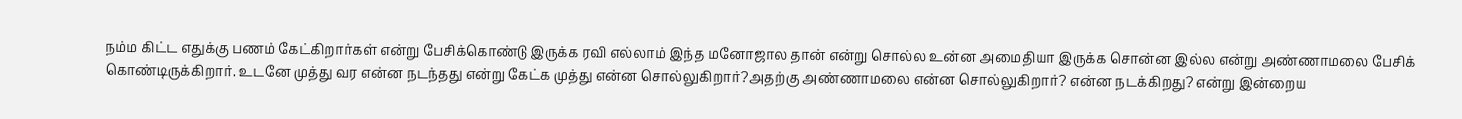நம்ம கிட்ட எதுக்கு பணம் கேட்கிறார்கள் என்று பேசிக்கொண்டு இருக்க ரவி எல்லாம் இந்த மனோஜால தான் என்று சொல்ல உன்ன அமைதியா இருக்க சொன்ன இல்ல என்று அண்ணாமலை பேசிக் கொண்டிருக்கிறார். உடனே முத்து வர என்ன நடந்தது என்று கேட்க முத்து என்ன சொல்லுகிறார்?அதற்கு அண்ணாமலை என்ன சொல்லுகிறார்? என்ன நடக்கிறது? என்று இன்றைய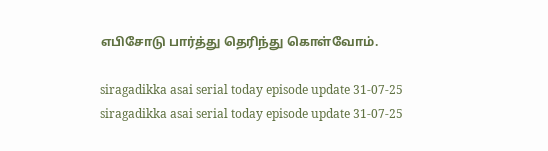எபிசோடு பார்த்து தெரிந்து கொள்வோம்.

siragadikka asai serial today episode update 31-07-25
siragadikka asai serial today episode update 31-07-25